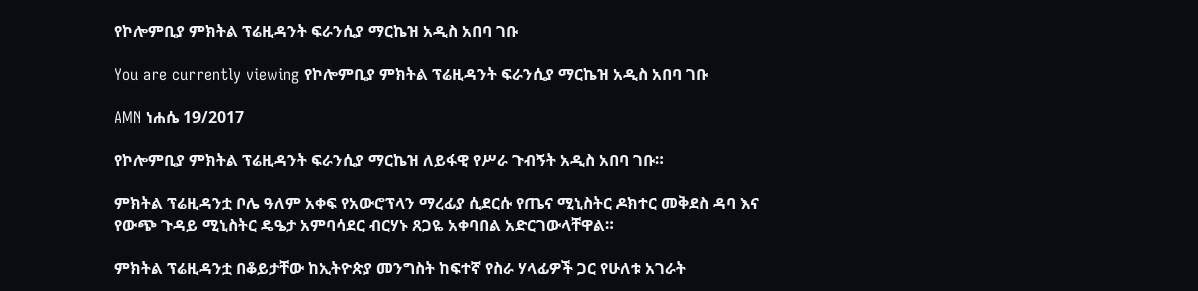የኮሎምቢያ ምክትል ፕሬዚዳንት ፍራንሲያ ማርኬዝ አዲስ አበባ ገቡ

You are currently viewing የኮሎምቢያ ምክትል ፕሬዚዳንት ፍራንሲያ ማርኬዝ አዲስ አበባ ገቡ

AMN ነሐሴ 19/2017

የኮሎምቢያ ምክትል ፕሬዚዳንት ፍራንሲያ ማርኬዝ ለይፋዊ የሥራ ጉብኝት አዲስ አበባ ገቡ።

ምክትል ፕሬዚዳንቷ ቦሌ ዓለም አቀፍ የአውሮፕላን ማረፊያ ሲደርሱ የጤና ሚኒስትር ዶክተር መቅደስ ዳባ እና የውጭ ጉዳይ ሚኒስትር ዴዔታ አምባሳደር ብርሃኑ ጸጋዬ አቀባበል አድርገውላቸዋል።

ምክትል ፕሬዚዳንቷ በቆይታቸው ከኢትዮጵያ መንግስት ከፍተኛ የስራ ሃላፊዎች ጋር የሁለቱ አገራት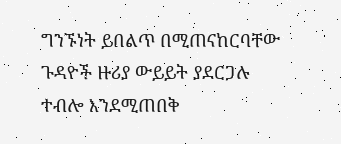ግንኙነት ይበልጥ በሚጠናከርባቸው ጉዳዮች ዙሪያ ውይይት ያደርጋሉ ተብሎ እንደሚጠበቅ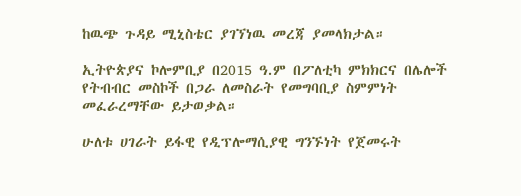ከዉጭ ጉዳይ ሚኒስቴር ያገኘነዉ መረጃ ያመላክታል።

ኢትዮጵያና ኮሎምቢያ በ2015 ዓ.ም በፖለቲካ ምክክርና በሌሎች የትብብር መስኮች በጋራ ለመስራት የመግባቢያ ስምምነት መፈራረማቸው ይታወቃል።

ሁለቱ ሀገራት ይፋዊ የዲፕሎማሲያዊ ግንኙነት የጀመሩት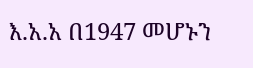እ.አ.አ በ1947 መሆኑን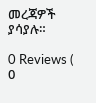መረጃዎች ያሳያሉ።

0 Reviews ( 0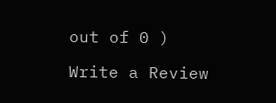out of 0 )

Write a Review